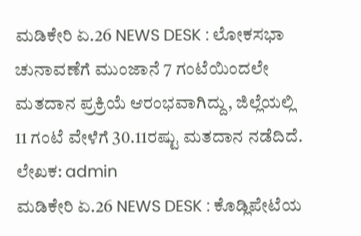ಮಡಿಕೇರಿ ಏ.26 NEWS DESK : ಲೋಕಸಭಾ ಚುನಾವಣೆಗೆ ಮುಂಜಾನೆ 7 ಗಂಟೆಯಿಂದಲೇ ಮತದಾನ ಪ್ರಕ್ರಿಯೆ ಆರಂಭವಾಗಿದ್ದು, ಜಿಲ್ಲೆಯಲ್ಲಿ 11 ಗಂಟೆ ವೇಳೆಗೆ 30.11ರಷ್ಟು ಮತದಾನ ನಡೆದಿದೆ.
ಲೇಖಕ: admin
ಮಡಿಕೇರಿ ಏ.26 NEWS DESK : ಕೊಡ್ಲಿಪೇಟೆಯ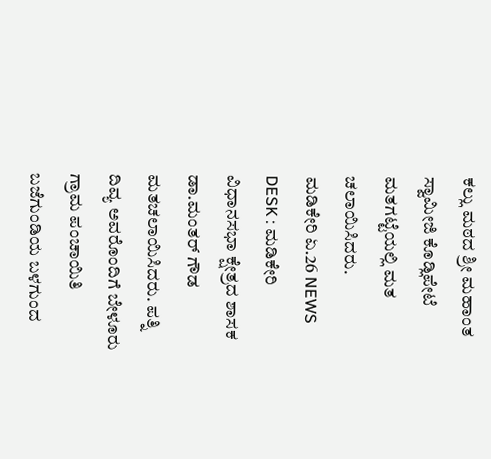ಕಲ್ಲು ಮಠದ ಶ್ರೀ ಮಹಾಂತ ಸ್ವಾಮೀಜಿ ಕೊಡ್ಲಿಪೇಟೆ ಮತಗಟ್ಟೆಯಲ್ಲಿ ಮತ ಚಲಾಯಿಸಿದರು.
ಮಡಿಕೇರಿ ಏ.26 NEWS DESK : ಮಡಿಕೇರಿ ವಿಧಾನಸಭಾ ಕ್ಷೇತ್ರದ ಶಾಸಕ ಡಾ.ಮಂತರ್ ಗೌಡ ಮತಚಲಾಯಿಸಿದರು. ಪತ್ನಿ ದಿವ್ಯ ಅವರೊಂದಿಗೆ ಬೇಳೂರು ಗ್ರಾಮ ಪಂಚಾಯಿತಿ ಬಜೆಗುಂಡಿಯ ಬಳಗುಂದ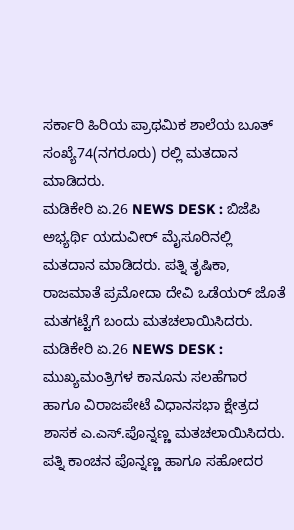ಸರ್ಕಾರಿ ಹಿರಿಯ ಪ್ರಾಥಮಿಕ ಶಾಲೆಯ ಬೂತ್ ಸಂಖ್ಯೆ74(ನಗರೂರು) ರಲ್ಲಿ ಮತದಾನ ಮಾಡಿದರು.
ಮಡಿಕೇರಿ ಏ.26 NEWS DESK : ಬಿಜೆಪಿ ಅಭ್ಯರ್ಥಿ ಯದುವೀರ್ ಮೈಸೂರಿನಲ್ಲಿ ಮತದಾನ ಮಾಡಿದರು. ಪತ್ನಿ ತೃಷಿಕಾ, ರಾಜಮಾತೆ ಪ್ರಮೋದಾ ದೇವಿ ಒಡೆಯರ್ ಜೊತೆ ಮತಗಟ್ಟೆಗೆ ಬಂದು ಮತಚಲಾಯಿಸಿದರು.
ಮಡಿಕೇರಿ ಏ.26 NEWS DESK : ಮುಖ್ಯಮಂತ್ರಿಗಳ ಕಾನೂನು ಸಲಹೆಗಾರ ಹಾಗೂ ವಿರಾಜಪೇಟೆ ವಿಧಾನಸಭಾ ಕ್ಷೇತ್ರದ ಶಾಸಕ ಎ.ಎಸ್.ಪೊನ್ನಣ್ಣ ಮತಚಲಾಯಿಸಿದರು. ಪತ್ನಿ ಕಾಂಚನ ಪೊನ್ನಣ್ಣ ಹಾಗೂ ಸಹೋದರ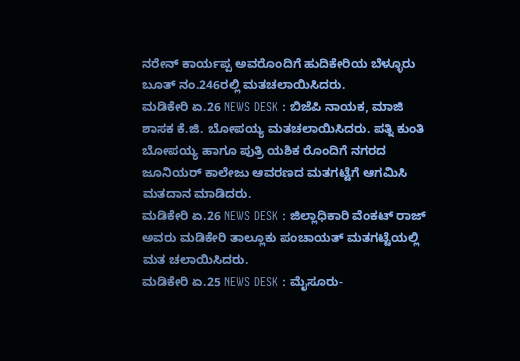ನರೇನ್ ಕಾರ್ಯಪ್ಪ ಅವರೊಂದಿಗೆ ಹುದಿಕೇರಿಯ ಬೆಳ್ಳೂರು ಬೂತ್ ನಂ.246ರಲ್ಲಿ ಮತಚಲಾಯಿಸಿದರು.
ಮಡಿಕೇರಿ ಏ.26 NEWS DESK : ಬಿಜೆಪಿ ನಾಯಕ, ಮಾಜಿ ಶಾಸಕ ಕೆ.ಜಿ. ಬೋಪಯ್ಯ ಮತಚಲಾಯಿಸಿದರು. ಪತ್ನಿ ಕುಂತಿ ಬೋಪಯ್ಯ ಹಾಗೂ ಪುತ್ರಿ ಯಶಿಕ ರೊಂದಿಗೆ ನಗರದ ಜೂನಿಯರ್ ಕಾಲೇಜು ಆವರಣದ ಮತಗಟ್ಟೆಗೆ ಆಗಮಿಸಿ ಮತದಾನ ಮಾಡಿದರು.
ಮಡಿಕೇರಿ ಏ.26 NEWS DESK : ಜಿಲ್ಲಾಧಿಕಾರಿ ವೆಂಕಟ್ ರಾಜ್ ಅವರು ಮಡಿಕೇರಿ ತಾಲ್ಲೂಕು ಪಂಚಾಯತ್ ಮತಗಟ್ಟೆಯಲ್ಲಿ ಮತ ಚಲಾಯಿಸಿದರು.
ಮಡಿಕೇರಿ ಏ.25 NEWS DESK : ಮೈಸೂರು-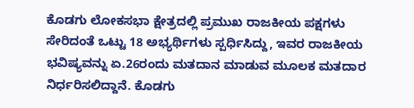ಕೊಡಗು ಲೋಕಸಭಾ ಕ್ಷೇತ್ರದಲ್ಲಿ ಪ್ರಮುಖ ರಾಜಕೀಯ ಪಕ್ಷಗಳು ಸೇರಿದಂತೆ ಒಟ್ಟು 18 ಅಭ್ಯರ್ಥಿಗಳು ಸ್ಪರ್ಧಿಸಿದ್ದು, ಇವರ ರಾಜಕೀಯ ಭವಿಷ್ಯವನ್ನು ಏ.26ರಂದು ಮತದಾನ ಮಾಡುವ ಮೂಲಕ ಮತದಾರ ನಿರ್ಧರಿಸಲಿದ್ದಾನೆ. ಕೊಡಗು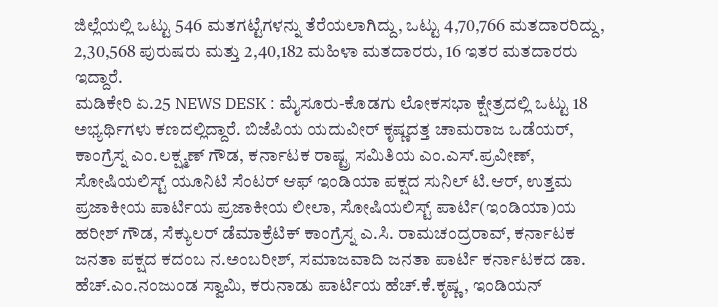ಜಿಲ್ಲೆಯಲ್ಲಿ ಒಟ್ಟು 546 ಮತಗಟ್ಟೆಗಳನ್ನು ತೆರೆಯಲಾಗಿದ್ದು, ಒಟ್ಟು 4,70,766 ಮತದಾರರಿದ್ದು, 2,30,568 ಪುರುಷರು ಮತ್ತು 2,40,182 ಮಹಿಳಾ ಮತದಾರರು, 16 ಇತರ ಮತದಾರರು ಇದ್ದಾರೆ.
ಮಡಿಕೇರಿ ಏ.25 NEWS DESK : ಮೈಸೂರು-ಕೊಡಗು ಲೋಕಸಭಾ ಕ್ಷೇತ್ರದಲ್ಲಿ ಒಟ್ಟು 18 ಅಭ್ಯರ್ಥಿಗಳು ಕಣದಲ್ಲಿದ್ದಾರೆ. ಬಿಜೆಪಿಯ ಯದುವೀರ್ ಕೃಷ್ಣದತ್ತ ಚಾಮರಾಜ ಒಡೆಯರ್, ಕಾಂಗ್ರೆಸ್ನ ಎಂ.ಲಕ್ಷ್ಮಣ್ ಗೌಡ, ಕರ್ನಾಟಕ ರಾಷ್ಟ್ರ ಸಮಿತಿಯ ಎಂ.ಎಸ್.ಪ್ರವೀಣ್, ಸೋಷಿಯಲಿಸ್ಟ್ ಯೂನಿಟಿ ಸೆಂಟರ್ ಆಫ್ ಇಂಡಿಯಾ ಪಕ್ಷದ ಸುನಿಲ್ ಟಿ.ಆರ್, ಉತ್ತಮ ಪ್ರಜಾಕೀಯ ಪಾರ್ಟಿಯ ಪ್ರಜಾಕೀಯ ಲೀಲಾ, ಸೋಷಿಯಲಿಸ್ಟ್ ಪಾರ್ಟಿ(ಇಂಡಿಯಾ)ಯ ಹರೀಶ್ ಗೌಡ, ಸೆಕ್ಯುಲರ್ ಡೆಮಾಕ್ರೆಟಿಕ್ ಕಾಂಗ್ರೆಸ್ನ ಎ.ಸಿ. ರಾಮಚಂದ್ರರಾವ್, ಕರ್ನಾಟಕ ಜನತಾ ಪಕ್ಷದ ಕದಂಬ ನ.ಅಂಬರೀಶ್, ಸಮಾಜವಾದಿ ಜನತಾ ಪಾರ್ಟಿ ಕರ್ನಾಟಕದ ಡಾ. ಹೆಚ್.ಎಂ.ನಂಜುಂಡ ಸ್ವಾಮಿ, ಕರುನಾಡು ಪಾರ್ಟಿಯ ಹೆಚ್.ಕೆ.ಕೃಷ್ಣ, ಇಂಡಿಯನ್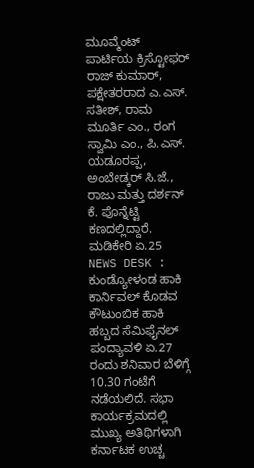ಮೂವ್ಮೆಂಟ್ ಪಾರ್ಟಿಯ ಕ್ರಿಸ್ಟೋಫರ್ ರಾಜ್ ಕುಮಾರ್, ಪಕ್ಷೇತರರಾದ ಎ.ಎಸ್. ಸತೀಶ್, ರಾಮ ಮೂರ್ತಿ ಎಂ., ರಂಗ ಸ್ವಾಮಿ ಎಂ., ಪಿ.ಎಸ್. ಯಡೂರಪ್ಪ, ಅಂಬೇಡ್ಕರ್ ಸಿ.ಜೆ., ರಾಜು ಮತ್ತು ದರ್ಶನ್ ಕೆ. ಪೊನ್ನೆಟ್ಟಿ ಕಣದಲ್ಲಿದ್ದಾರೆ.
ಮಡಿಕೇರಿ ಏ.25 NEWS DESK : ಕುಂಡ್ಯೋಳಂಡ ಹಾಕಿ ಕಾರ್ನಿವಲ್ ಕೊಡವ ಕೌಟುಂಬಿಕ ಹಾಕಿ ಹಬ್ಬದ ಸೆಮಿಫೈನಲ್ ಪಂದ್ಯಾವಳಿ ಏ.27 ರಂದು ಶನಿವಾರ ಬೆಳಿಗ್ಗೆ 10.30 ಗಂಟೆಗೆ ನಡೆಯಲಿದೆ. ಸಭಾ ಕಾರ್ಯಕ್ರಮದಲ್ಲಿ ಮುಖ್ಯ ಅತಿಥಿಗಳಾಗಿ ಕರ್ನಾಟಕ ಉಚ್ಚ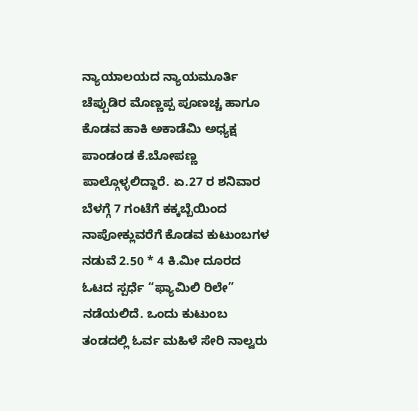ನ್ಯಾಯಾಲಯದ ನ್ಯಾಯಮೂರ್ತಿ ಚೆಪ್ಪುಡಿರ ಮೊಣ್ಣಪ್ಪ ಪೂಣಚ್ಚ ಹಾಗೂ ಕೊಡವ ಹಾಕಿ ಅಕಾಡೆಮಿ ಅಧ್ಯಕ್ಷ ಪಾಂಡಂಡ ಕೆ.ಬೋಪಣ್ಣ ಪಾಲ್ಗೊಳ್ಳಲಿದ್ದಾರೆ. ಏ.27 ರ ಶನಿವಾರ ಬೆಳಗ್ಗೆ 7 ಗಂಟೆಗೆ ಕಕ್ಕಬ್ಬೆಯಿಂದ ನಾಪೋಕ್ಲುವರೆಗೆ ಕೊಡವ ಕುಟುಂಬಗಳ ನಡುವೆ 2.50 * 4 ಕಿ.ಮೀ ದೂರದ ಓಟದ ಸ್ಪರ್ಧೆ “ಫ್ಯಾಮಿಲಿ ರಿಲೇ” ನಡೆಯಲಿದೆ. ಒಂದು ಕುಟುಂಬ ತಂಡದಲ್ಲಿ ಓರ್ವ ಮಹಿಳೆ ಸೇರಿ ನಾಲ್ವರು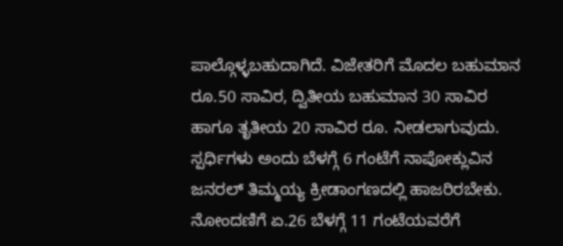ಪಾಲ್ಗೊಳ್ಳಬಹುದಾಗಿದೆ. ವಿಜೇತರಿಗೆ ಮೊದಲ ಬಹುಮಾನ ರೂ.50 ಸಾವಿರ, ದ್ವಿತೀಯ ಬಹುಮಾನ 30 ಸಾವಿರ ಹಾಗೂ ತೃತೀಯ 20 ಸಾವಿರ ರೂ. ನೀಡಲಾಗುವುದು. ಸ್ಪರ್ಧಿಗಳು ಅಂದು ಬೆಳಗ್ಗೆ 6 ಗಂಟೆಗೆ ನಾಪೋಕ್ಲುವಿನ ಜನರಲ್ ತಿಮ್ಮಯ್ಯ ಕ್ರೀಡಾಂಗಣದಲ್ಲಿ ಹಾಜರಿರಬೇಕು. ನೋಂದಣಿಗೆ ಏ.26 ಬೆಳಗ್ಗೆ 11 ಗಂಟೆಯವರೆಗೆ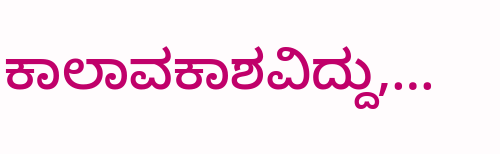ಕಾಲಾವಕಾಶವಿದ್ದು,…